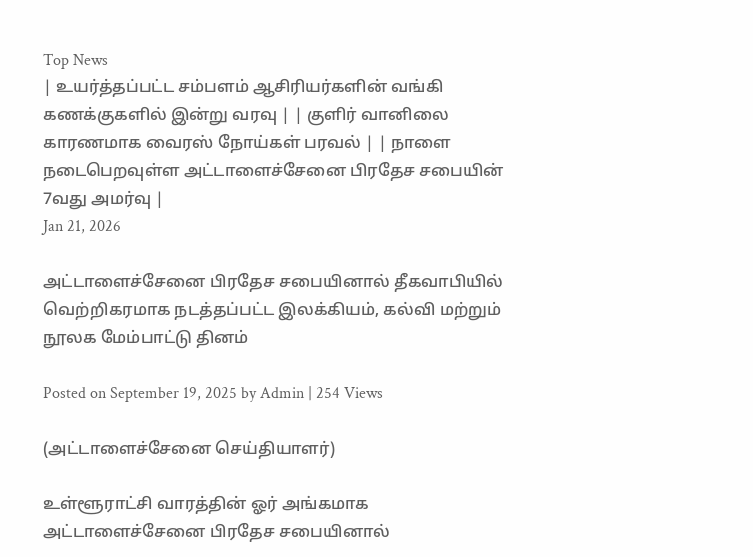Top News
| உயர்த்தப்பட்ட சம்பளம் ஆசிரியர்களின் வங்கி கணக்குகளில் இன்று வரவு | | குளிர் வானிலை காரணமாக வைரஸ் நோய்கள் பரவல் | | நாளை நடைபெறவுள்ள அட்டாளைச்சேனை பிரதேச சபையின் 7வது அமர்வு |
Jan 21, 2026

அட்டாளைச்சேனை பிரதேச சபையினால் தீகவாபியில் வெற்றிகரமாக நடத்தப்பட்ட இலக்கியம், கல்வி மற்றும் நூலக மேம்பாட்டு தினம்

Posted on September 19, 2025 by Admin | 254 Views

(அட்டாளைச்சேனை செய்தியாளர்)

உள்ளூராட்சி வாரத்தின் ஓர் அங்கமாக அட்டாளைச்சேனை பிரதேச சபையினால்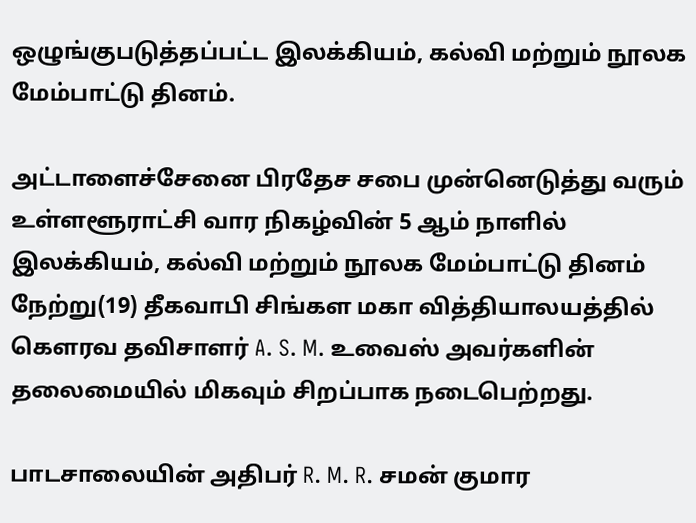ஒழுங்குபடுத்தப்பட்ட இலக்கியம், கல்வி மற்றும் நூலக மேம்பாட்டு தினம்.

அட்டாளைச்சேனை பிரதேச சபை முன்னெடுத்து வரும் உள்ளளூராட்சி வார நிகழ்வின் 5 ஆம் நாளில் இலக்கியம், கல்வி மற்றும் நூலக மேம்பாட்டு தினம் நேற்று(19) தீகவாபி சிங்கள மகா வித்தியாலயத்தில் கௌரவ தவிசாளர் A. S. M. உவைஸ் அவர்களின் தலைமையில் மிகவும் சிறப்பாக நடைபெற்றது.

பாடசாலையின் அதிபர் R. M. R. சமன் குமார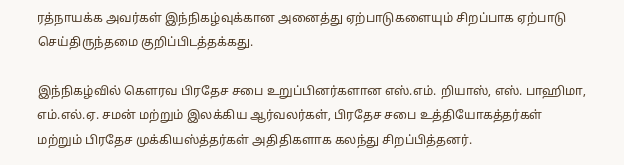ரத்நாயக்க அவர்கள் இந்நிகழ்வுக்கான அனைத்து ஏற்பாடுகளையும் சிறப்பாக ஏற்பாடு செய்திருந்தமை குறிப்பிடத்தக்கது.

இந்நிகழ்வில் கெளரவ பிரதேச சபை உறுப்பினர்களான எஸ்.எம். றியாஸ், எஸ். பாஹிமா, எம்.எல்.ஏ. சமன் மற்றும் இலக்கிய ஆர்வலர்கள், பிரதேச சபை உத்தியோகத்தர்கள் மற்றும் பிரதேச முக்கியஸ்த்தர்கள் அதிதிகளாக கலந்து சிறப்பித்தனர்.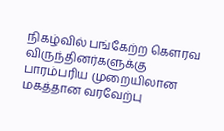நிகழ்வில் பங்கேற்ற கௌரவ விருந்தினர்களுக்கு பாரம்பரிய முறையிலான மகத்தான வரவேற்பு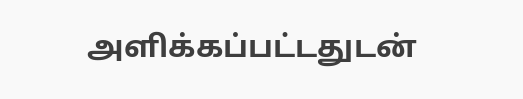அளிக்கப்பட்டதுடன்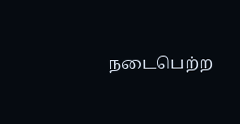நடைபெற்ற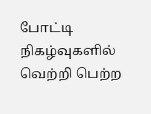போட்டி நிகழ்வுகளில் வெற்றி பெற்ற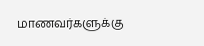மாணவர்களுக்கு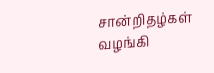சான்றிதழ்கள் வழங்கி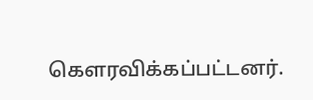கௌரவிக்கப்பட்டனர்.